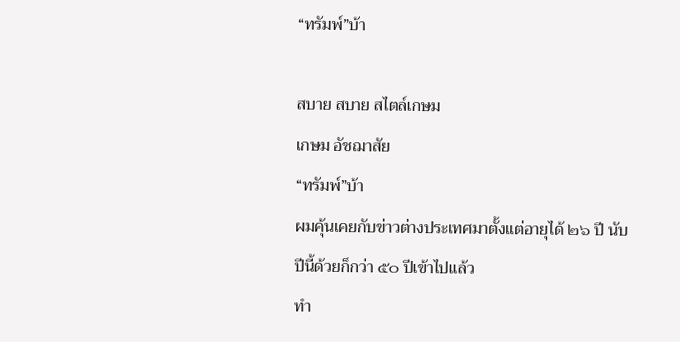“ทรัมพ์”บ้า

สบาย สบาย สไตล์เกษม
เกษม อัชฌาสัย
“ทรัมพ์”บ้า
ผมคุ้นเคยกับข่าวต่างประเทศมาตั้งแต่อายุได้ ๒๖ ปี นับปีนี้ด้วยก็กว่า ๕๐ ปีเข้าไปแล้ว
ทำ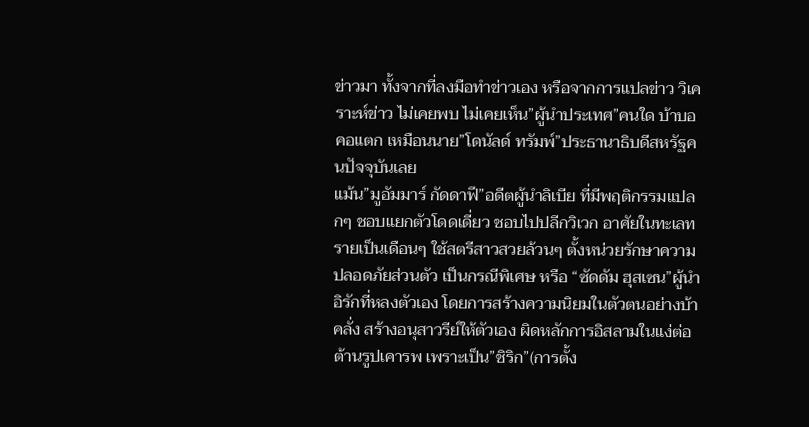ข่าวมา ทั้งจากที่ลงมือทำข่าวเอง หรือจากการแปลข่าว วิเคราะห์ข่าว ไม่เคยพบ ไม่เคยเห็น”ผู้นำประเทศ”คนใด บ้าบอคอแตก เหมือนนาย”โดนัลด์ ทรัมพ์”ประธานาธิบดีสหรัฐคนปัจจุบันเลย
แม้น”มูอัมมาร์ กัดดาฟี”อดีตผู้นำลิเบีย ที่มีพฤติกรรมแปลกๆ ชอบแยกตัวโดดเดี่ยว ชอบไปปลีกวิเวก อาศัยในทะเลทรายเป็นเดือนๆ ใช้สตรีสาวสวยล้วนๆ ตั้งหน่วยรักษาความปลอดภัยส่วนตัว เป็นกรณีพิเศษ หรือ “ซัดดัม ฮุสเซน”ผู้นำอิรักที่หลงตัวเอง โดยการสร้างความนิยมในตัวตนอย่างบ้าคลั่ง สร้างอนุสาวรีย์ให้ตัวเอง ผิดหลักการอิสลามในแง่ต่อต้านรูปเคารพ เพราะเป็น”ชิริก”(การตั้ง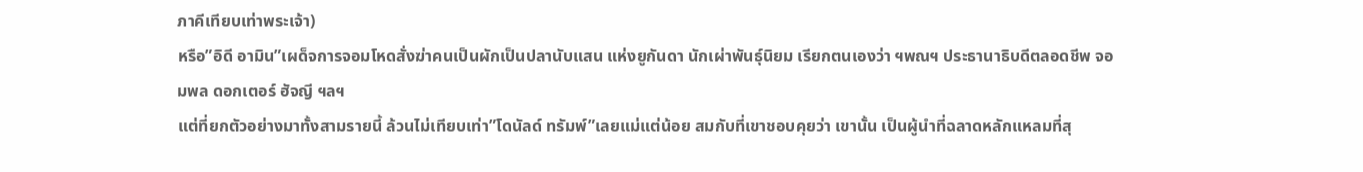ภาคีเทียบเท่าพระเจ้า)
หรือ”อิดี อามิน”เผด็จการจอมโหดสั่งฆ่าคนเป็นผักเป็นปลานับแสน แห่งยูกันดา นักเผ่าพันธุ์นิยม เรียกตนเองว่า ฯพณฯ ประธานาธิบดีตลอดชีพ จอมพล ดอกเตอร์ ฮัจญี ฯลฯ
แต่ที่ยกตัวอย่างมาทั้งสามรายนี้ ล้วนไม่เทียบเท่า”โดนัลด์ ทรัมพ์”เลยแม่แต่น้อย สมกับที่เขาชอบคุยว่า เขานั้น เป็นผู้นำที่ฉลาดหลักแหลมที่สุ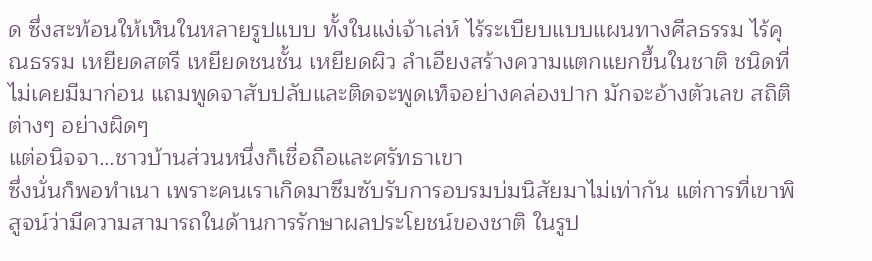ด ซึ่งสะท้อนให้เห็นในหลายรูปแบบ ทั้งในแง่เจ้าเล่ห์ ไร้ระเบียบแบบแผนทางศีลธรรม ไร้คุณธรรม เหยียดสตรี เหยียดชนชั้น เหยียดผิว ลำเอียงสร้างความแตกแยกขึ้นในชาติ ชนิดที่ไม่เคยมีมาก่อน แถมพูดจาสับปลับและติดจะพูดเท็จอย่างคล่องปาก มักจะอ้างตัวเลข สถิติต่างๆ อย่างผิดๆ
แต่อนิจจา…ชาวบ้านส่วนหนึ่งก็เชื่อถือและศรัทธาเขา
ซึ่งนั่นก็พอทำเนา เพราะคนเราเกิดมาซึมซับรับการอบรมบ่มนิสัยมาไม่เท่ากัน แต่การที่เขาพิสูจน์ว่ามีความสามารถในด้านการรักษาผลประโยชน์ของชาติ ในรูป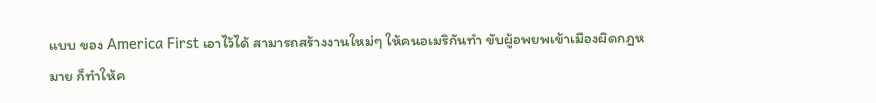แบบ ของ America First เอาไว้ได้ สามารถสร้างงานใหม่ๆ ให้คนอเมริกันทำ ขับผู้อพยพเข้าเมืองผิดกฎหมาย ก็ทำให้ค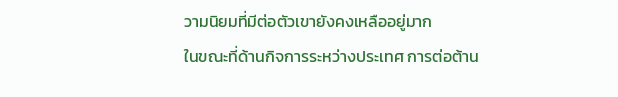วามนิยมที่มีต่อตัวเขายังคงเหลืออยู่มาก
ในขณะที่ด้านกิจการระหว่างประเทศ การต่อต้าน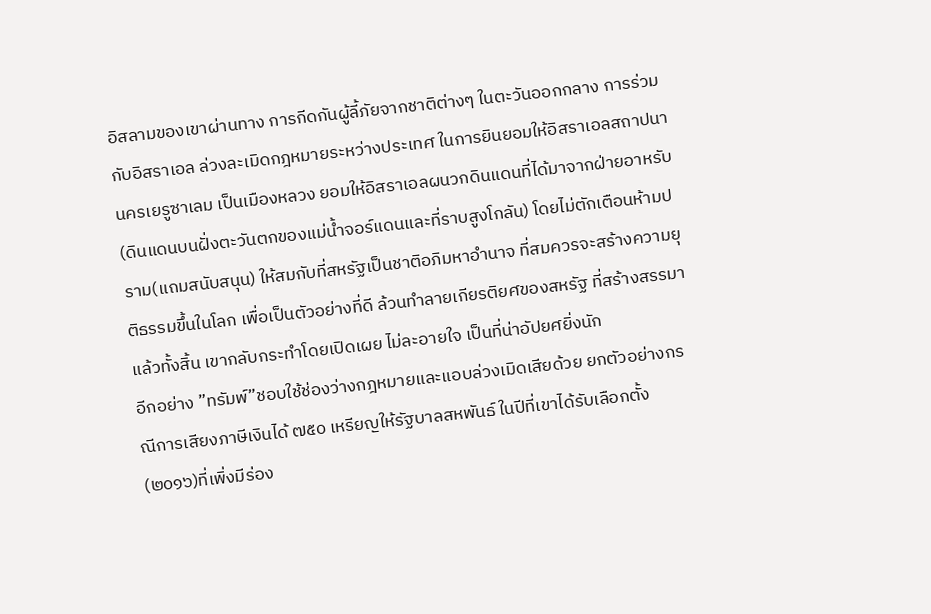อิสลามของเขาผ่านทาง การกีดกันผู้ลี้ภัยจากชาติต่างๆ ในตะวันออกกลาง การร่วมกับอิสราเอล ล่วงละเมิดกฎหมายระหว่างประเทศ ในการยินยอมให้อิสราเอลสถาปนานครเยรูซาเลม เป็นเมืองหลวง ยอมให้อิสราเอลผนวกดินแดนที่ได้มาจากฝ่ายอาหรับ(ดินแดนบนฝั่งตะวันตกของแม่น้ำจอร์แดนและที่ราบสูงโกลัน) โดยไม่ตักเตือนห้ามปราม(แถมสนับสนุน) ให้สมกับที่สหรัฐเป็นชาติอภิมหาอำนาจ ที่สมควรจะสร้างความยุติธรรมขึ้นในโลก เพื่อเป็นตัวอย่างที่ดี ล้วนทำลายเกียรติยศของสหรัฐ ที่สร้างสรรมาแล้วทั้งสิ้น เขากลับกระทำโดยเปิดเผย ไม่ละอายใจ เป็นที่น่าอัปยศยิ่งนัก
อีกอย่าง ”ทรัมพ์”ชอบใช้ช่องว่างกฎหมายและแอบล่วงเมิดเสียด้วย ยกตัวอย่างกรณีการเสียงภาษีเงินได้ ๗๕๐ เหรียญให้รัฐบาลสหพันธ์ ในปีที่เขาได้รับเลือกตั้ง (๒๐๑๖)ที่เพิ่งมีร่อง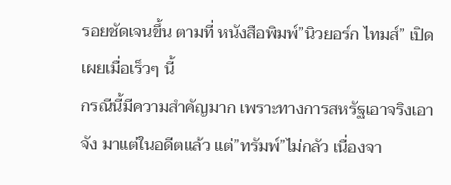รอยชัดเจนขึ้น ตามที่ หนังสือพิมพ์”นิวยอร์ก ไทมส์” เปิดเผยเมื่อเร็วๆ นี้
กรณีนี้มีความสำคัญมาก เพราะทางการสหรัฐเอาจริงเอาจัง มาแต่ในอดีตแล้ว แต่”ทรัมพ์”ไม่กลัว เนื่องจา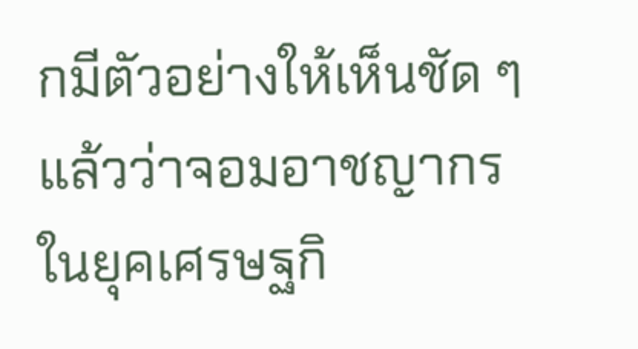กมีตัวอย่างให้เห็นชัด ๆ แล้วว่าจอมอาชญากรในยุคเศรษฐกิ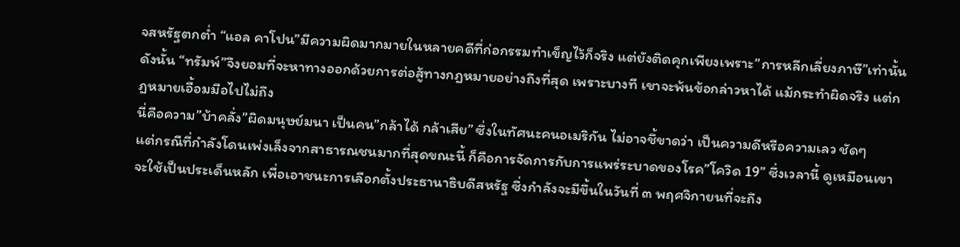จสหรัฐตกต่ำ “แอล คาโปน”มีความผิดมากมายในหลายคดีที่ก่อกรรมทำเข็ญไว้ก็จริง แต่ยังติดคุกเพียงเพราะ”การหลีกเลี่ยงภาษี”เท่านั้น
ดังนั้น “ทรัมพ์”จึงยอมที่จะหาทางออกด้วยการต่อสู้ทางกฎหมายอย่างถึงที่สุด เพราะบางที เขาจะพ้นข้อกล่าวหาได้ แม้กระทำผิดจริง แต่กฎหมายเอื้อมมือไปไม่ถึง
นี่คือความ”บ้าคลั่ง”ผิดมนุษย์มนา เป็นคน”กล้าได้ กล้าเสีย” ซึ่งในทัศนะคนอเมริกัน ไม่อาจชึ้ขาดว่า เป็นความดีหรือความเลว ชัดๆ
แต่กรณีที่กำลังโดนเพ่งเล็งจากสาธารณชนมากที่สุดขณะนี้ ก็คือการจัดการกับการแพร่ระบาดของโรค”โควิด 19” ซึ่งเวลานี้ ดูเหมือนเขาจะใช้เป็นประเด็นหลัก เพื่อเอาชนะการเลือกตั้งประธานาธิบดีสหรัฐ ซึ่งกำลังจะมีขึ้นในวันที่ ๓ พฤศจิกายนที่จะถึง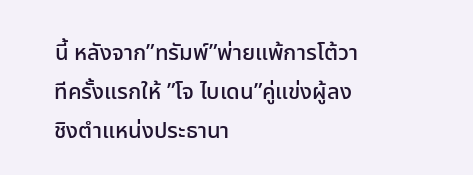นี้ หลังจาก”ทรัมพ์”พ่ายแพ้การโต้วาทีครั้งแรกให้ ”โจ ไบเดน”คู่แข่งผู้ลงชิงตำแหน่งประธานา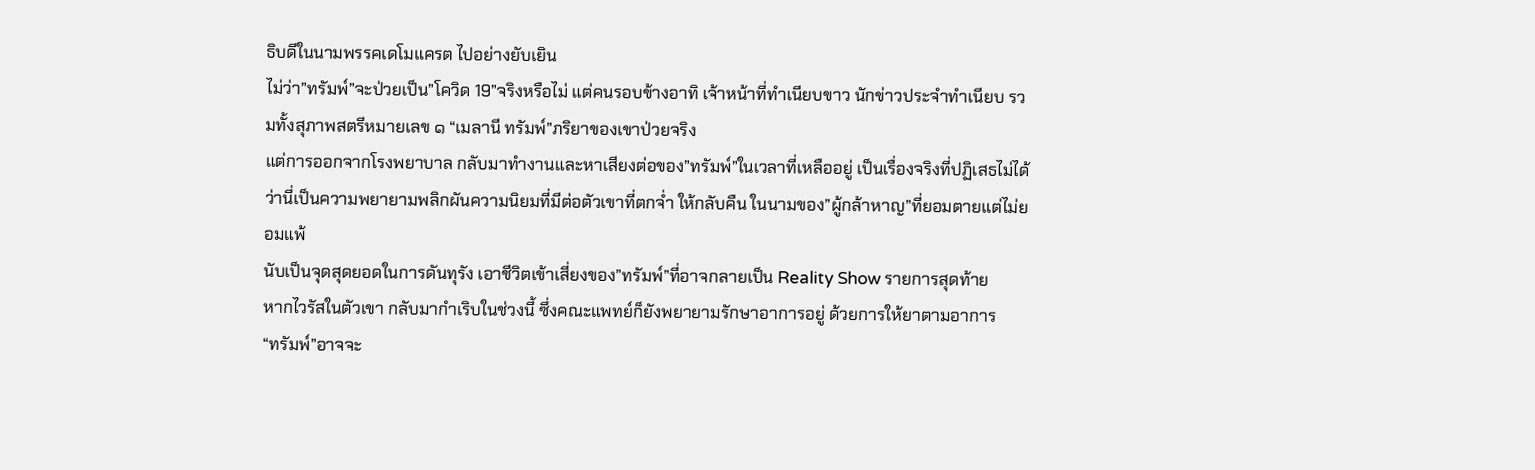ธิบดีในนามพรรคเดโมแครต ไปอย่างยับเยิน
ไม่ว่า”ทรัมพ์”จะป่วยเป็น”โควิด 19”จริงหรือไม่ แต่คนรอบข้างอาทิ เจ้าหน้าที่ทำเนียบขาว นักข่าวประจำทำเนียบ รวมทั้งสุภาพสตรีหมายเลข ๑ “เมลานี ทรัมพ์”ภริยาของเขาป่วยจริง
แต่การออกจากโรงพยาบาล กลับมาทำงานและหาเสียงต่อของ”ทรัมพ์”ในเวลาที่เหลืออยู่ เป็นเรื่องจริงที่ปฏิเสธไม่ได้ ว่านี่เป็นความพยายามพลิกผันความนิยมที่มีต่อตัวเขาที่ตกจ่ำ ให้กลับคืน ในนามของ”ผู้กล้าหาญ”ที่ยอมตายแต่ไม่ยอมแพ้
นับเป็นจุดสุดยอดในการดันทุรัง เอาชีวิตเข้าเสี่ยงของ”ทรัมพ์”ที่อาจกลายเป็น Reality Show รายการสุดท้าย
หากไวรัสในตัวเขา กลับมากำเริบในช่วงนี้ ซึ่งคณะแพทย์ก็ยังพยายามรักษาอาการอยู่ ด้วยการให้ยาตามอาการ
“ทรัมพ์”อาจจะ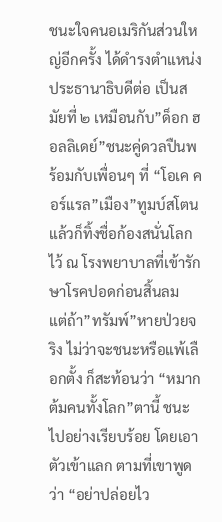ชนะใจคนอเมริกันส่วนใหญ่อีกครั้ง ได้ดำรงตำแหน่งประธานาธิบดีต่อ เป็นสมัยที่ ๒ เหมือนกับ”ด็อก ฮอลลิเดย์”ชนะคู่ดวลปืนพร้อมกับเพื่อนๆ ที่ “โอเค คอร์แรล”เมือง”ทูมบ์สโตน
แล้วก็ทิ้งชื่อก้องสนั่นโลกไว้ ณ โรงพยาบาลที่เข้ารักษาโรคปอดก่อนสิ้นลม
แต่ถ้า”ทรัมพ์”หายป่วยจริง ไม่ว่าจะชนะหรือแพ้เลือกตั้ง ก็สะท้อนว่า “หมากต้มคนทั้งโลก”ตานี้ ชนะไปอย่างเรียบร้อย โดยเอาตัวเข้าแลก ตามที่เขาพูดว่า “อย่าปล่อยไว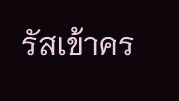รัสเข้าคร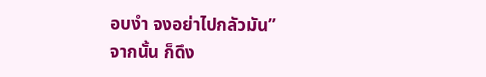อบงำ จงอย่าไปกลัวมัน”
จากนั้น ก็ดึง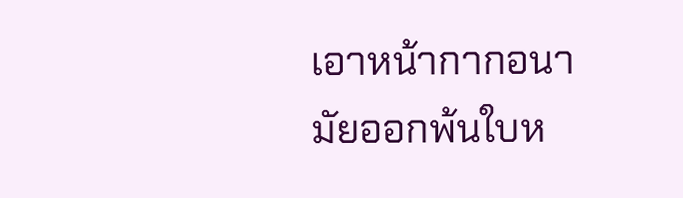เอาหน้ากากอนามัยออกพ้นใบห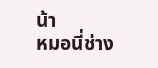น้า
หมอนี่ช่าง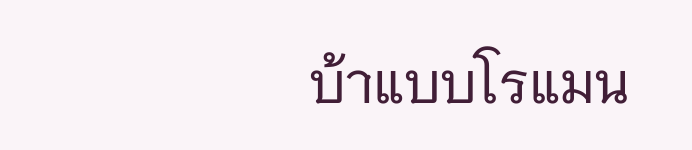บ้าแบบโรแมน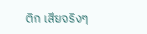ติก เสียจริงๆ